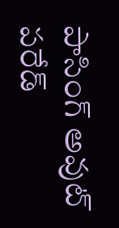పాసింగ్‌ అవుట్‌ పరేడ్‌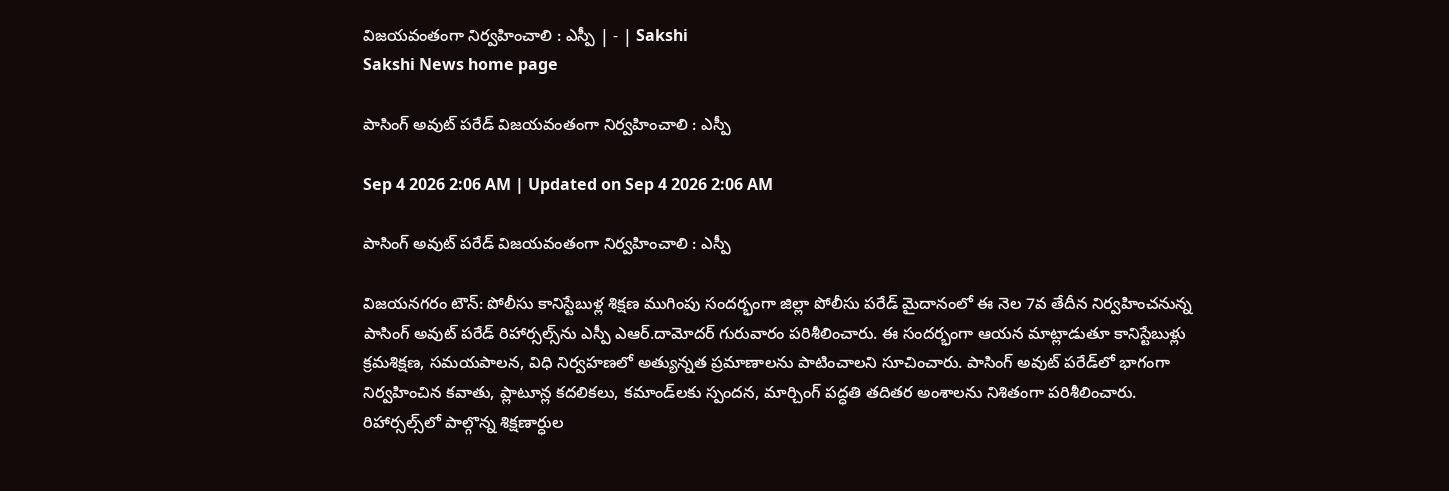విజయవంతంగా నిర్వహించాలి : ఎస్పీ | - | Sakshi
Sakshi News home page

పాసింగ్‌ అవుట్‌ పరేడ్‌ విజయవంతంగా నిర్వహించాలి : ఎస్పీ

Sep 4 2026 2:06 AM | Updated on Sep 4 2026 2:06 AM

పాసింగ్‌ అవుట్‌ పరేడ్‌ విజయవంతంగా నిర్వహించాలి : ఎస్పీ

విజయనగరం టౌన్‌: పోలీసు కానిస్టేబుళ్ల శిక్షణ ముగింపు సందర్భంగా జిల్లా పోలీసు పరేడ్‌ మైదానంలో ఈ నెల 7వ తేదీన నిర్వహించనున్న పాసింగ్‌ అవుట్‌ పరేడ్‌ రిహార్సల్స్‌ను ఎస్పీ ఎఆర్‌.దామోదర్‌ గురువారం పరిశీలించారు. ఈ సందర్భంగా ఆయన మాట్లాడుతూ కానిస్టేబుళ్లు క్రమశిక్షణ, సమయపాలన, విధి నిర్వహణలో అత్యున్నత ప్రమాణాలను పాటించాలని సూచించారు. పాసింగ్‌ అవుట్‌ పరేడ్‌లో భాగంగా నిర్వహించిన కవాతు, ప్లాటూన్ల కదలికలు, కమాండ్‌లకు స్పందన, మార్చింగ్‌ పద్ధతి తదితర అంశాలను నిశితంగా పరిశీలించారు. రిహార్సల్స్‌లో పాల్గొన్న శిక్షణార్ధుల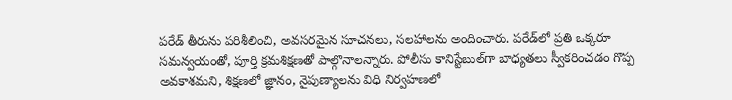పరేడ్‌ తీరును పరిశీలించి, అవసరమైన సూచనలు, సలహాలను అందించారు. పరేడ్‌లో ప్రతి ఒక్కరూ సమన్వయంతో, పూర్తి క్రమశిక్షణతో పాల్గొనాలన్నారు. పోలీసు కానిస్టేబుల్‌గా బాధ్యతలు స్వీకరించడం గొప్ప అవకాశమని, శిక్షణలో జ్ఞానం, నైపుణ్యాలను విధి నిర్వహణలో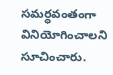సమర్ధవంతంగా వినియోగించాలని సూచించారు.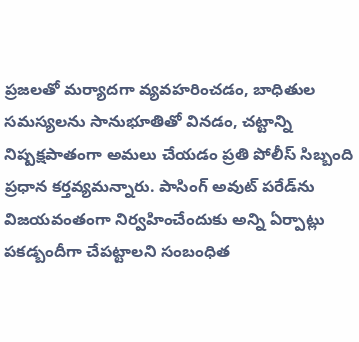ప్రజలతో మర్యాదగా వ్యవహరించడం, బాధితుల సమస్యలను సానుభూతితో వినడం, చట్టాన్ని నిష్పక్షపాతంగా అమలు చేయడం ప్రతి పోలీస్‌ సిబ్బంది ప్రధాన కర్తవ్యమన్నారు. పాసింగ్‌ అవుట్‌ పరేడ్‌ను విజయవంతంగా నిర్వహించేందుకు అన్ని ఏర్పాట్లు పకడ్బందీగా చేపట్టాలని సంబంధిత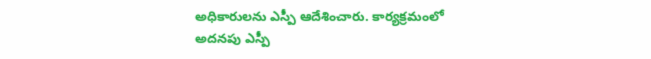అధికారులను ఎస్పీ ఆదేశించారు. కార్యక్రమంలో అదనపు ఎస్పీ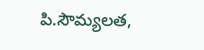పి.సౌమ్యలత,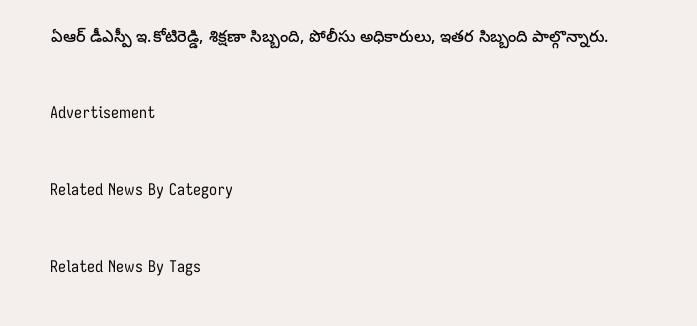ఏఆర్‌ డీఎస్పీ ఇ.కోటిరెడ్డి, శిక్షణా సిబ్బంది, పోలీసు అధికారులు, ఇతర సిబ్బంది పాల్గొన్నారు.

Advertisement

Related News By Category

Related News By Tags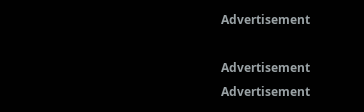Advertisement

Advertisement
Advertisement